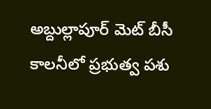అబ్దుల్లాపూర్ మెట్ బీసీ కాలనీలో ప్రభుత్వ పశు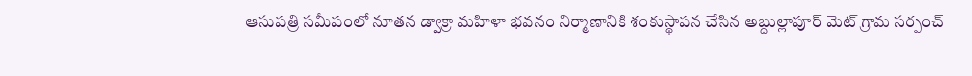ఆసుపత్రి సమీపంలో నూతన డ్వాక్రా మహిళా భవనం నిర్మాణానికి శంకుస్థాపన చేసిన అబ్దుల్లాపూర్ మెట్ గ్రామ సర్పంచ్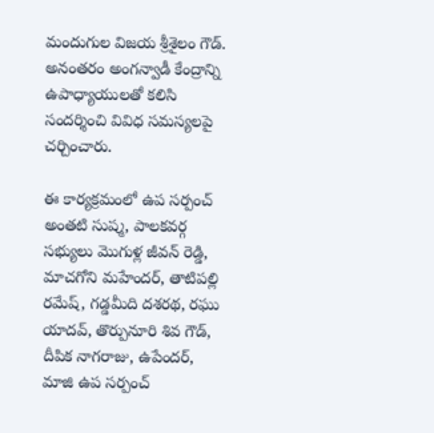మందుగుల విజయ శ్రీశైలం గౌడ్. అనంతరం అంగన్వాడీ కేంద్రాన్ని ఉపాధ్యాయులతో కలిసి సందర్శించి వివిధ సమస్యలపై చర్చించారు.

ఈ కార్యక్రమంలో ఉప సర్పంచ్ అంతటి సుష్మ, పాలకవర్గ సభ్యులు మొగుళ్ల జీవన్ రెడ్డి, మాచగోని మహేందర్, తాటిపల్లి రమేష్, గడ్డమీది దశరథ, రఘు యాదవ్, తొర్పునూరి శివ గౌడ్, దీపిక నాగరాజు, ఉపేందర్, మాజి ఉప సర్పంచ్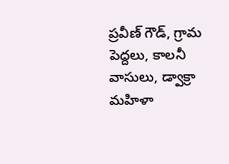ప్రవీణ్ గౌడ్, గ్రామ పెద్దలు, కాలనీ వాసులు, డ్వాక్రా మహిళా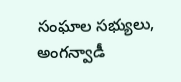సంఘాల సభ్యులు, అంగన్వాడీ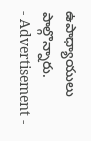ఉపాధ్యాయులు పాల్గొన్నారు.
- Advertisement -